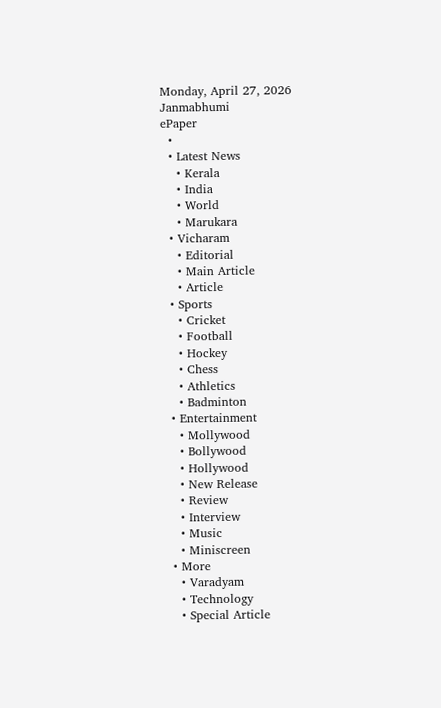Monday, April 27, 2026
Janmabhumi
ePaper
  •
  • Latest News
    • Kerala
    • India
    • World
    • Marukara
  • Vicharam
    • Editorial
    • Main Article
    • Article
  • Sports
    • Cricket
    • Football
    • Hockey
    • Chess
    • Athletics
    • Badminton
  • Entertainment
    • Mollywood
    • Bollywood
    • Hollywood
    • New Release
    • Review
    • Interview
    • Music
    • Miniscreen
  • More
    • Varadyam
    • Technology
    • Special Article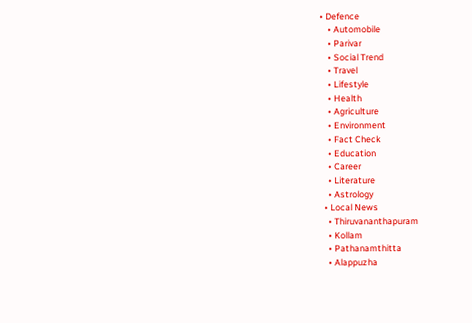• Defence
    • Automobile
    • Parivar
    • Social Trend
    • Travel
    • Lifestyle
    • Health
    • Agriculture
    • Environment
    • Fact Check
    • Education
    • Career
    • Literature
    • Astrology
  • Local News
    • Thiruvananthapuram
    • Kollam
    • Pathanamthitta
    • Alappuzha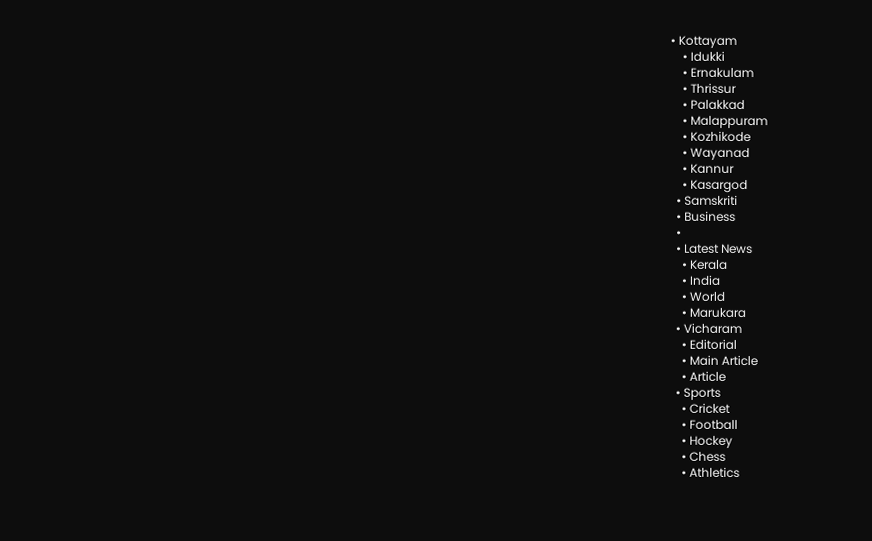• Kottayam
    • Idukki
    • Ernakulam
    • Thrissur
    • Palakkad
    • Malappuram
    • Kozhikode
    • Wayanad
    • Kannur
    • Kasargod
  • Samskriti
  • Business
  •
  • Latest News
    • Kerala
    • India
    • World
    • Marukara
  • Vicharam
    • Editorial
    • Main Article
    • Article
  • Sports
    • Cricket
    • Football
    • Hockey
    • Chess
    • Athletics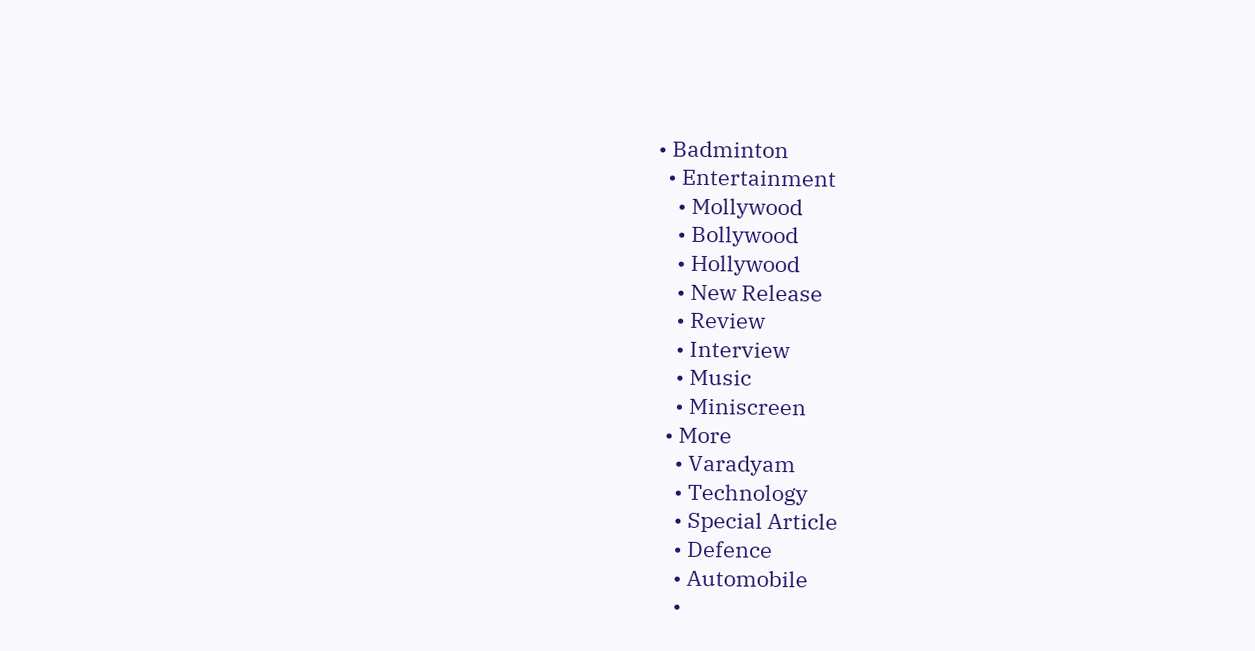• Badminton
  • Entertainment
    • Mollywood
    • Bollywood
    • Hollywood
    • New Release
    • Review
    • Interview
    • Music
    • Miniscreen
  • More
    • Varadyam
    • Technology
    • Special Article
    • Defence
    • Automobile
    •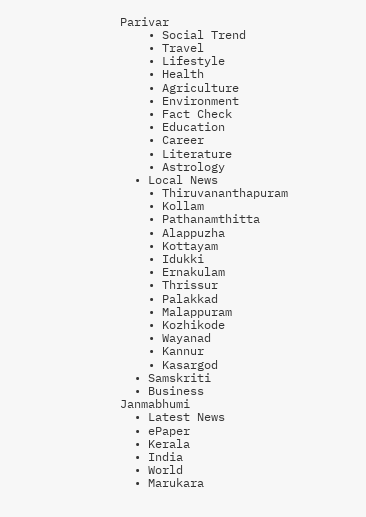Parivar
    • Social Trend
    • Travel
    • Lifestyle
    • Health
    • Agriculture
    • Environment
    • Fact Check
    • Education
    • Career
    • Literature
    • Astrology
  • Local News
    • Thiruvananthapuram
    • Kollam
    • Pathanamthitta
    • Alappuzha
    • Kottayam
    • Idukki
    • Ernakulam
    • Thrissur
    • Palakkad
    • Malappuram
    • Kozhikode
    • Wayanad
    • Kannur
    • Kasargod
  • Samskriti
  • Business
Janmabhumi
  • Latest News
  • ePaper
  • Kerala
  • India
  • World
  • Marukara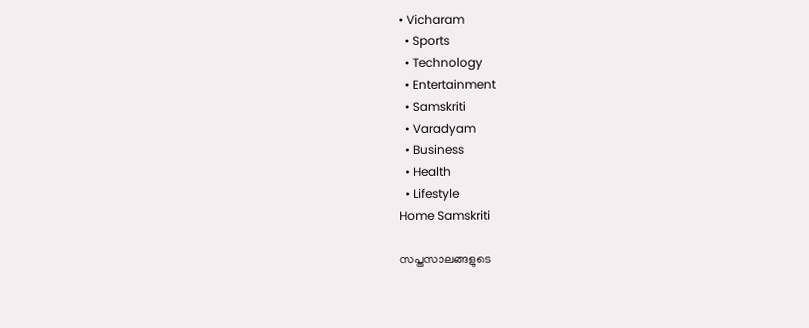• Vicharam
  • Sports
  • Technology
  • Entertainment
  • Samskriti
  • Varadyam
  • Business
  • Health
  • Lifestyle
Home Samskriti

സപ്തസാലങ്ങളുടെ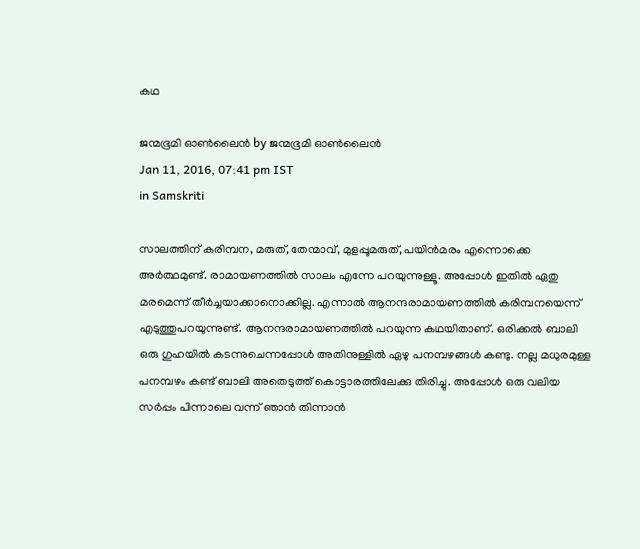കഥ

ജന്മഭൂമി ഓണ്‍ലൈന്‍ by ജന്മഭൂമി ഓണ്‍ലൈന്‍
Jan 11, 2016, 07:41 pm IST
in Samskriti

സാലത്തിന് കരിമ്പന, മരുത്, തേന്മാവ്, മുളപ്പൂമരുത്, പയിന്‍മരം എന്നൊക്കെ അര്‍ത്ഥമുണ്ട്. രാമായണത്തില്‍ സാലം എന്നേ പറയുന്നുള്ളൂ. അപ്പോള്‍ ഇതില്‍ ഏതു മരമെന്ന് തീര്‍ച്ചയാക്കാനൊക്കില്ല. എന്നാല്‍ ആനന്ദരാമായണത്തില്‍ കരിമ്പനയെന്ന് എടുത്തുപറയുന്നുണ്ട്. ആനന്ദരാമായണത്തില്‍ പറയുന്ന കഥയിതാണ്. ഒരിക്കല്‍ ബാലി ഒരു ഗുഹയില്‍ കടന്നുചെന്നപ്പോള്‍ അതിനുള്ളില്‍ ഏഴു പനമ്പഴങ്ങള്‍ കണ്ടു. നല്ല മധുരമുള്ള പനമ്പഴം കണ്ട് ബാലി അതെടുത്ത് കൊട്ടാരത്തിലേക്കു തിരിച്ചു. അപ്പോള്‍ ഒരു വലിയ സര്‍പ്പം പിന്നാലെ വന്ന് ഞാന്‍ തിന്നാന്‍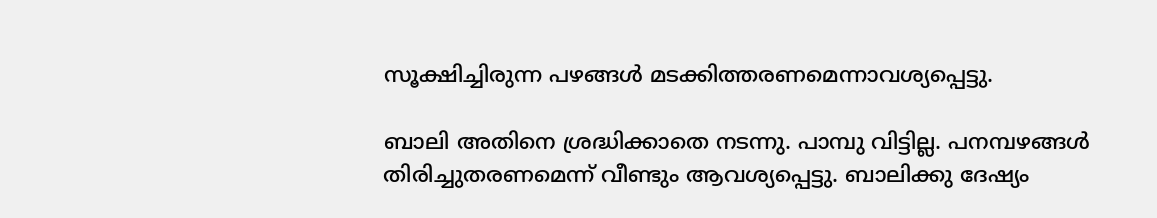സൂക്ഷിച്ചിരുന്ന പഴങ്ങള്‍ മടക്കിത്തരണമെന്നാവശ്യപ്പെട്ടു.

ബാലി അതിനെ ശ്രദ്ധിക്കാതെ നടന്നു. പാമ്പു വിട്ടില്ല. പനമ്പഴങ്ങള്‍ തിരിച്ചുതരണമെന്ന് വീണ്ടും ആവശ്യപ്പെട്ടു. ബാലിക്കു ദേഷ്യം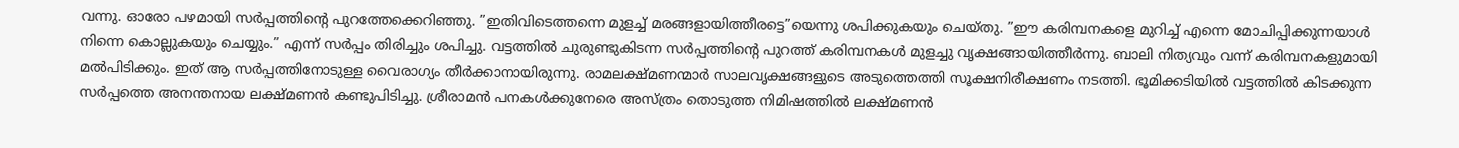വന്നു. ഓരോ പഴമായി സര്‍പ്പത്തിന്റെ പുറത്തേക്കെറിഞ്ഞു. ”ഇതിവിടെത്തന്നെ മുളച്ച് മരങ്ങളായിത്തീരട്ടെ”യെന്നു ശപിക്കുകയും ചെയ്തു. ”ഈ കരിമ്പനകളെ മുറിച്ച് എന്നെ മോചിപ്പിക്കുന്നയാള്‍ നിന്നെ കൊല്ലുകയും ചെയ്യും.” എന്ന് സര്‍പ്പം തിരിച്ചും ശപിച്ചു. വട്ടത്തില്‍ ചുരുണ്ടുകിടന്ന സര്‍പ്പത്തിന്റെ പുറത്ത് കരിമ്പനകള്‍ മുളച്ചു വൃക്ഷങ്ങായിത്തീര്‍ന്നു. ബാലി നിത്യവും വന്ന് കരിമ്പനകളുമായി മല്‍പിടിക്കും. ഇത് ആ സര്‍പ്പത്തിനോടുള്ള വൈരാഗ്യം തീര്‍ക്കാനായിരുന്നു. രാമലക്ഷ്മണന്മാര്‍ സാലവൃക്ഷങ്ങളുടെ അടുത്തെത്തി സൂക്ഷനിരീക്ഷണം നടത്തി. ഭൂമിക്കടിയില്‍ വട്ടത്തില്‍ കിടക്കുന്ന സര്‍പ്പത്തെ അനന്തനായ ലക്ഷ്മണന്‍ കണ്ടുപിടിച്ചു. ശ്രീരാമന്‍ പനകള്‍ക്കുനേരെ അസ്ത്രം തൊടുത്ത നിമിഷത്തില്‍ ലക്ഷ്മണന്‍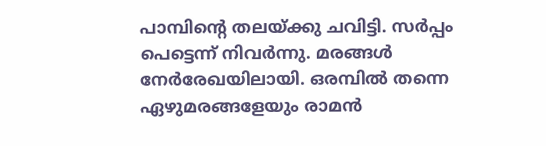പാമ്പിന്റെ തലയ്‌ക്കു ചവിട്ടി. സര്‍പ്പം പെട്ടെന്ന് നിവര്‍ന്നു. മരങ്ങള്‍ നേര്‍രേഖയിലായി. ഒരമ്പില്‍ തന്നെ ഏഴുമരങ്ങളേയും രാമന്‍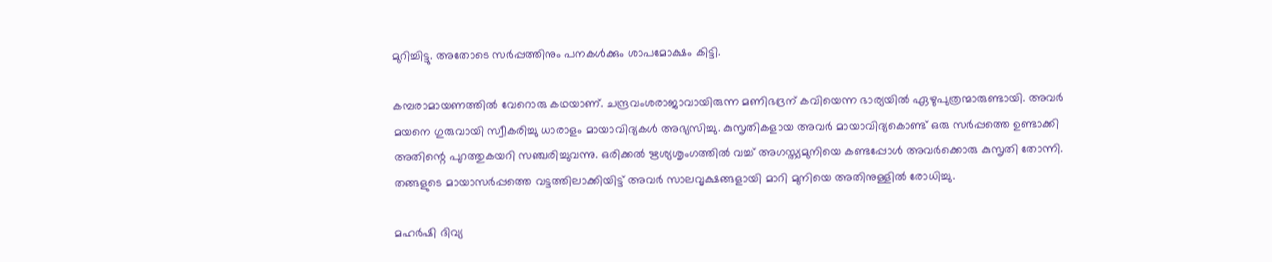മുറിച്ചിട്ടു. അതോടെ സര്‍പ്പത്തിനും പനകള്‍ക്കും ശാപമോക്ഷം കിട്ടി.

കമ്പരാമായണത്തില്‍ വേറൊരു കഥയാണ്. ചന്ദ്രവംശരാജാവായിരുന്ന മണിഭദ്രന് കവിയെന്ന ഭാര്യയില്‍ ഏഴുപുത്രന്മാരുണ്ടായി. അവര്‍ മയനെ ഗുരുവായി സ്വീകരിച്ചു ധാരാളം മായാവിദ്യകള്‍ അഭ്യസിച്ചു. കുസൃതികളായ അവര്‍ മായാവിദ്യകൊണ്ട് ഒരു സര്‍പ്പത്തെ ഉണ്ടാക്കി അതിന്റെ പുറത്തുകയറി സഞ്ചരിച്ചുവന്നു. ഒരിക്കല്‍ ഋശ്യശൃംഗത്തില്‍ വച്ച് അഗസ്ത്യമുനിയെ കണ്ടപ്പോള്‍ അവര്‍ക്കൊരു കുസൃതി തോന്നി. തങ്ങളുടെ മായാസര്‍പ്പത്തെ വട്ടത്തിലാക്കിയിട്ട് അവര്‍ സാലവൃക്ഷങ്ങളായി മാറി മുനിയെ അതിനുള്ളില്‍ രോധിച്ചു.

മഹര്‍ഷി ദിവ്യ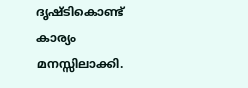ദൃഷ്ടികൊണ്ട് കാര്യം മനസ്സിലാക്കി.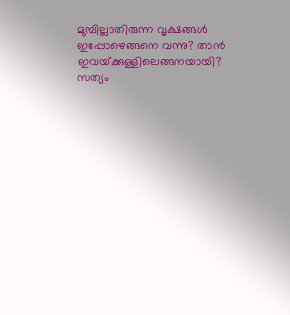മുമ്പില്ലാതിരുന്ന വൃക്ഷങ്ങള്‍ ഇപ്പോഴെങ്ങനെ വന്നു? താന്‍ ഇവയ്‌ക്കുള്ളിലെങ്ങനയായി? സത്യം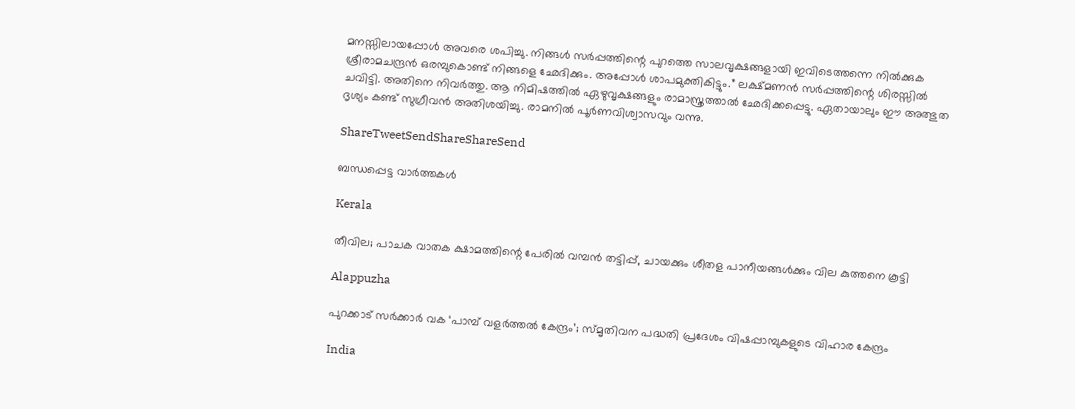മനസ്സിലായപ്പോള്‍ അവരെ ശപിച്ചു. നിങ്ങള്‍ സര്‍പ്പത്തിന്റെ പുറത്തെ സാലവൃക്ഷങ്ങളായി ഇവിടെത്തന്നെ നില്‍ക്കുക ശ്രീരാമചന്ദ്രന്‍ ഒരമ്പുകൊണ്ട് നിങ്ങളെ ഛേദിക്കും. അപ്പോള്‍ ശാപമുക്തികിട്ടും.” ലക്ഷ്മണന്‍ സര്‍പ്പത്തിന്റെ ശിരസ്സില്‍ ചവിട്ടി. അതിനെ നിവര്‍ത്തു. ആ നിമിഷത്തില്‍ ഏഴുവൃക്ഷങ്ങളും രാമാസ്ത്രത്താല്‍ ഛേദിക്കപ്പെട്ടു. ഏതായാലും ഈ അത്ഭുത ദൃശ്യം കണ്ട് സുഗ്രീവന്‍ അതിശയിച്ചു. രാമനില്‍ പൂര്‍ണവിശ്വാസവും വന്നു.

ShareTweetSendShareShareSend

ബന്ധപ്പെട്ട വാര്‍ത്തകള്‍

Kerala

തീവില; പാചക വാതക ക്ഷാമത്തിന്റെ പേരില്‍ വമ്പന്‍ തട്ടിപ്പ്, ചായക്കും ശീതള പാനീയങ്ങള്‍ക്കും വില കുത്തനെ കൂട്ടി

Alappuzha

പുറക്കാട് സര്‍ക്കാര്‍ വക ‘പാമ്പ് വളര്‍ത്തല്‍ കേന്ദ്രം’; സ്മൃതിവന പദ്ധതി പ്രദേശം വിഷപ്പാമ്പുകളുടെ വിഹാര കേന്ദ്രം

India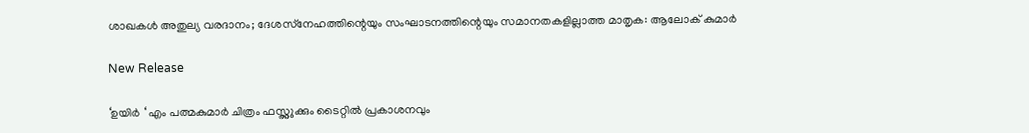ശാഖകള്‍ അതുല്യ വരദാനം; ദേശസ്‌നേഹത്തിന്റെയും സംഘാടനത്തിന്റെയും സമാനതകളില്ലാത്ത മാതൃക: ആലോക് കുമാര്‍

New Release

‘ഉയിർ ‘ എം പത്മകുമാർ ചിത്രം ഫസ്റ്റ്ലുക്കും ടൈറ്റിൽ പ്രകാശനവും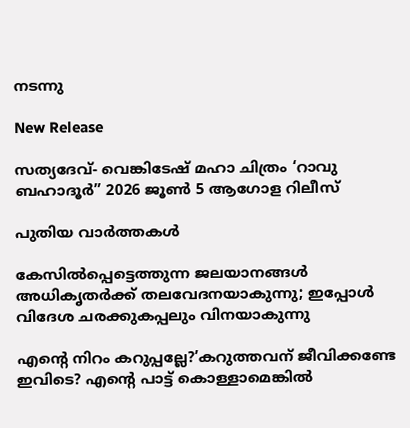നടന്നു

New Release

സത്യദേവ്- വെങ്കിടേഷ് മഹാ ചിത്രം ‘റാവു ബഹാദൂർ” 2026 ജൂൺ 5 ആഗോള റിലീസ്

പുതിയ വാര്‍ത്തകള്‍

കേസില്‍പ്പെട്ടെത്തുന്ന ജലയാനങ്ങള്‍ അധികൃതര്‍ക്ക് തലവേദനയാകുന്നു; ഇപ്പോള്‍ വിദേശ ചരക്കുകപ്പലും വിനയാകുന്നു

എന്റെ നിറം കറുപ്പല്ലേ?’കറുത്തവന് ജീവിക്കണ്ടേ ഇവിടെ? എന്റെ പാട്ട് കൊള്ളാമെങ്കില്‍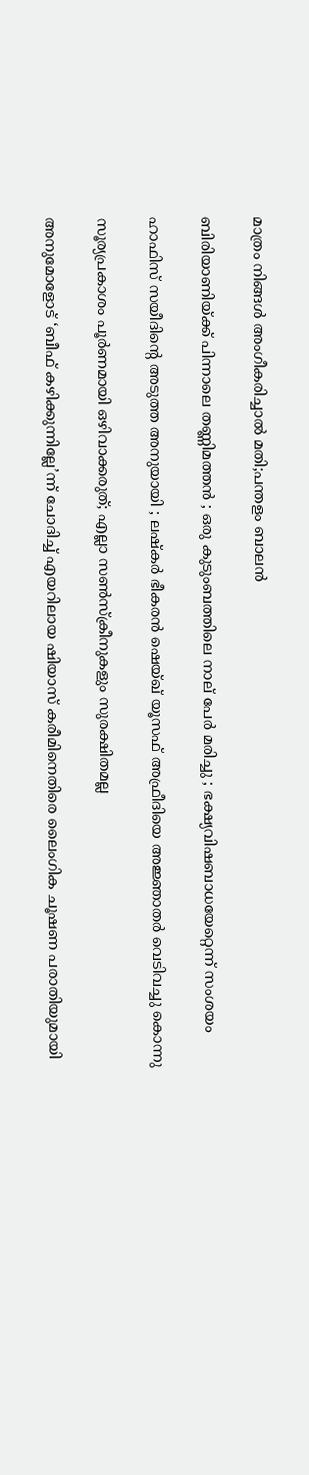മാത്രം നിങ്ങള്‍ അംഗീകരിച്ചാല്‍ മതി;പന്തളം ബാലൻ

ബിരിയാണിയ്‌ക്ക് പിന്നാലെ തണ്ണിമത്തൻ ; ഒരു കുടുംബത്തിലെ നാല് പേർ മരിച്ചു ; ഭക്ഷ്യവിഷബാധയേറ്റെന്ന് സംശയം

ഹാഫിസ് സയീദിന്റെ അടുത്ത അനുയായി ; ലഷ്കർ ഭീകരൻ ഷെയ്ഖ് യൂസഫ് അഫ്രീദിയെ അജ്ഞാതർ വെടിവച്ചു കൊന്നു

സൂര്യപ്രകാശം പൂർണമായി ഒഴിവാക്കരുത്; എല്ലാ സൺസ്ക്രീനുകളും സുരക്ഷിതമല്ല

അനുമോളോട് ‘ബീഫ് കഴിക്കുന്നില്ലേ’ന്ന് ചോദിച്ച്‌ എയറിലായ ഷിയാസ് കരീമിനെതിരെ ലൈംഗിക ചൂഷണ പരാതിയുമായി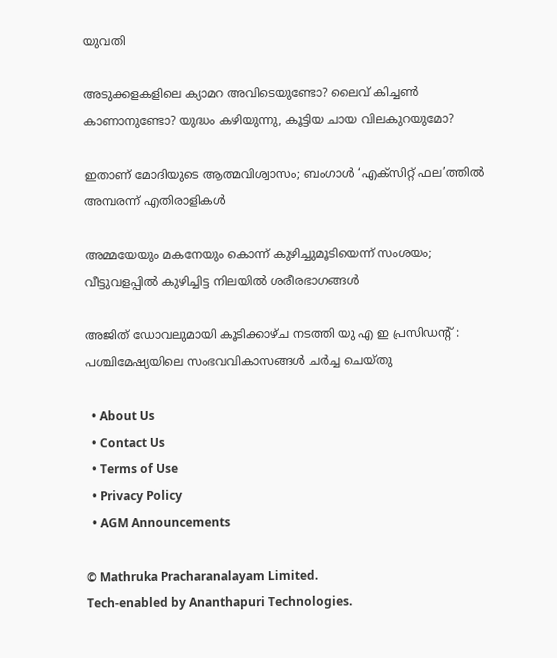യുവതി

അടുക്കളകളിലെ ക്യാമറ അവിടെയുണ്ടോ? ലൈവ് കിച്ചൺ കാണാനുണ്ടോ? യുദ്ധം കഴിയുന്നു, കൂട്ടിയ ചായ വിലകുറയുമോ?

ഇതാണ് മോദിയുടെ ആത്മവിശ്വാസം; ബംഗാൾ ‘എക്‌സിറ്റ് ഫല’ത്തിൽ അമ്പരന്ന് എതിരാളികൾ

അമ്മയേയും മകനേയും കൊന്ന് കുഴിച്ചുമൂടിയെന്ന് സംശയം; വീട്ടുവളപ്പിൽ കുഴിച്ചിട്ട നിലയില്‍ ശരീരഭാഗങ്ങള്‍

അജിത് ഡോവലുമായി കൂടിക്കാഴ്ച നടത്തി യു എ ഇ പ്രസിഡൻ്റ് : പശ്ചിമേഷ്യയിലെ സംഭവവികാസങ്ങൾ ചർച്ച ചെയ്തു

  • About Us
  • Contact Us
  • Terms of Use
  • Privacy Policy
  • AGM Announcements

© Mathruka Pracharanalayam Limited.
Tech-enabled by Ananthapuri Technologies.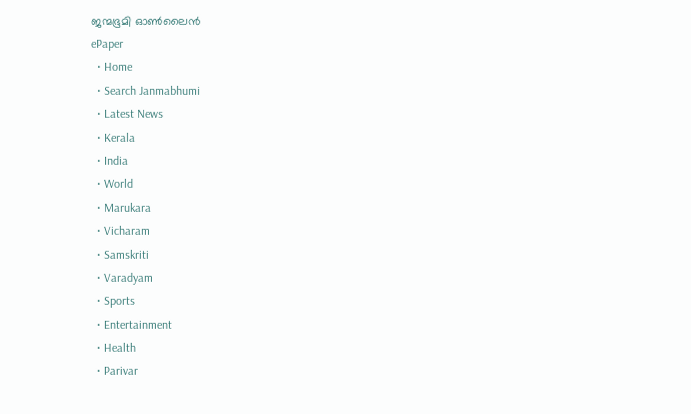ജന്മഭൂമി ഓണ്‍ലൈന്‍
ePaper
  • Home
  • Search Janmabhumi
  • Latest News
  • Kerala
  • India
  • World
  • Marukara
  • Vicharam
  • Samskriti
  • Varadyam
  • Sports
  • Entertainment
  • Health
  • Parivar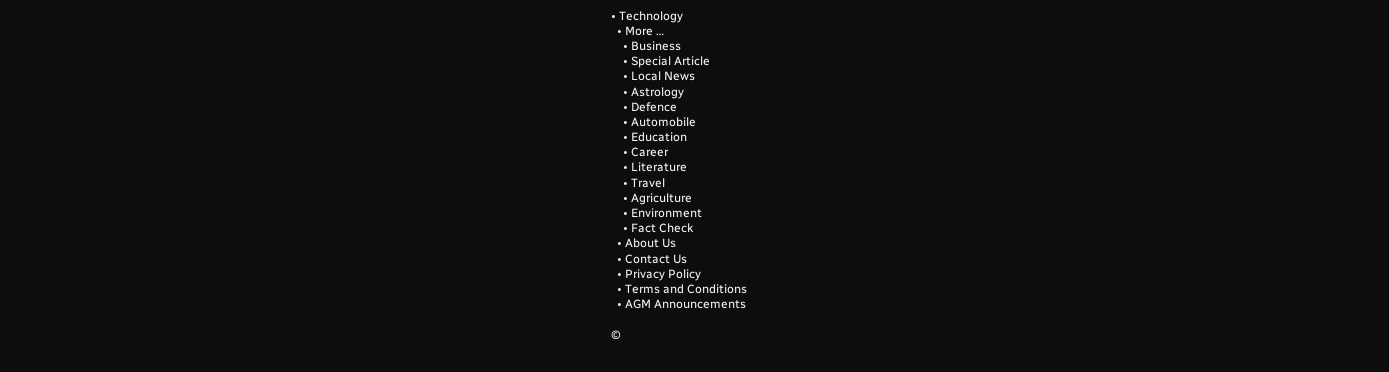• Technology
  • More …
    • Business
    • Special Article
    • Local News
    • Astrology
    • Defence
    • Automobile
    • Education
    • Career
    • Literature
    • Travel
    • Agriculture
    • Environment
    • Fact Check
  • About Us
  • Contact Us
  • Privacy Policy
  • Terms and Conditions
  • AGM Announcements

©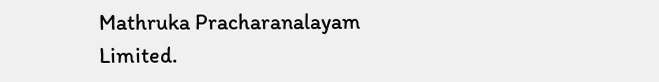Mathruka Pracharanalayam Limited.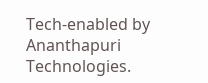Tech-enabled by Ananthapuri Technologies.